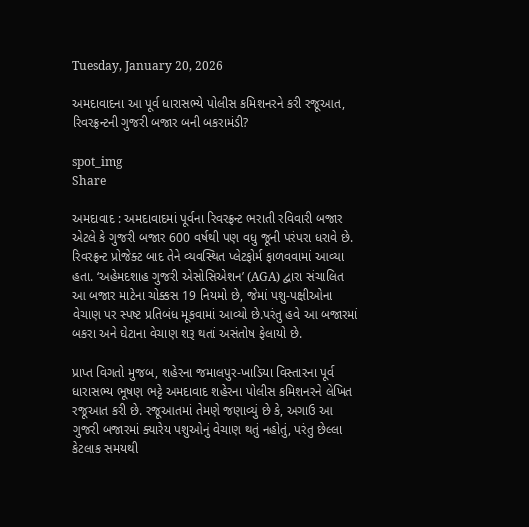Tuesday, January 20, 2026

અમદાવાદના આ પૂર્વ ધારાસભ્યે પોલીસ કમિશનરને કરી રજૂઆત, રિવરફ્રન્ટની ગુજરી બજાર બની બકરામંડી?

spot_img
Share

અમદાવાદ : અમદાવાદમાં પૂર્વના રિવરફ્રન્ટ ભરાતી રવિવારી બજાર એટલે કે ગુજરી બજાર 600 વર્ષથી પણ વધુ જૂની પરંપરા ધરાવે છે. રિવરફ્રન્ટ પ્રોજેક્ટ બાદ તેને વ્યવસ્થિત પ્લેટફોર્મ ફાળવવામાં આવ્યા હતા. ‘અહેમદશાહ ગુજરી એસોસિએશન’ (AGA) દ્વારા સંચાલિત આ બજાર માટેના ચોક્કસ 19 નિયમો છે, જેમાં પશુ-પક્ષીઓના વેચાણ પર સ્પષ્ટ પ્રતિબંધ મૂકવામાં આવ્યો છે.પરંતુ હવે આ બજારમાં બકરા અને ઘેટાના વેચાણ શરૂ થતાં અસંતોષ ફેલાયો છે.

પ્રાપ્ત વિગતો મુજબ, શહેરના જમાલપુર-ખાડિયા વિસ્તારના પૂર્વ ધારાસભ્ય ભૂષણ ભટ્ટે અમદાવાદ શહેરના પોલીસ કમિશનરને લેખિત રજૂઆત કરી છે. રજૂઆતમાં તેમણે જણાવ્યું છે કે, અગાઉ આ ગુજરી બજારમાં ક્યારેય પશુઓનું વેચાણ થતું નહોતું, પરંતુ છેલ્લા કેટલાક સમયથી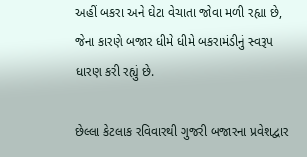અહીં બકરા અને ઘેટા વેચાતા જોવા મળી રહ્યા છે, જેના કારણે બજાર ધીમે ધીમે બકરામંડીનું સ્વરૂપ ધારણ કરી રહ્યું છે.

છેલ્લા કેટલાક રવિવારથી ગુજરી બજારના પ્રવેશદ્વાર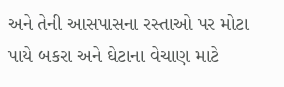અને તેની આસપાસના રસ્તાઓ પર મોટા પાયે બકરા અને ઘેટાના વેચાણ માટે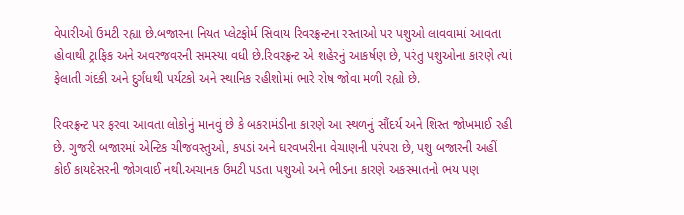વેપારીઓ ઉમટી રહ્યા છે.બજારના નિયત પ્લેટફોર્મ સિવાય રિવરફ્રન્ટના રસ્તાઓ પર પશુઓ લાવવામાં આવતા હોવાથી ટ્રાફિક અને અવરજવરની સમસ્યા વધી છે.રિવરફ્રન્ટ એ શહેરનું આકર્ષણ છે, પરંતુ પશુઓના કારણે ત્યાં ફેલાતી ગંદકી અને દુર્ગંધથી પર્યટકો અને સ્થાનિક રહીશોમાં ભારે રોષ જોવા મળી રહ્યો છે.

રિવરફ્રન્ટ પર ફરવા આવતા લોકોનું માનવું છે કે બકરામંડીના કારણે આ સ્થળનું સૌંદર્ય અને શિસ્ત જોખમાઈ રહી છે. ગુજરી બજારમાં એન્ટિક ચીજવસ્તુઓ, કપડાં અને ઘરવખરીના વેચાણની પરંપરા છે, પશુ બજારની અહીં કોઈ કાયદેસરની જોગવાઈ નથી.અચાનક ઉમટી પડતા પશુઓ અને ભીડના કારણે અકસ્માતનો ભય પણ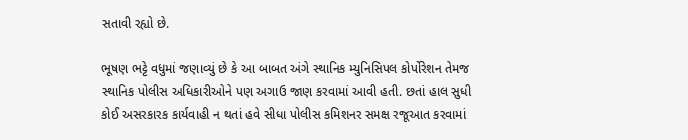સતાવી રહ્યો છે.

ભૂષણ ભટ્ટે વધુમાં જણાવ્યું છે કે આ બાબત અંગે સ્થાનિક મ્યુનિસિપલ કોર્પોરેશન તેમજ સ્થાનિક પોલીસ અધિકારીઓને પણ અગાઉ જાણ કરવામાં આવી હતી. છતાં હાલ સુધી કોઈ અસરકારક કાર્યવાહી ન થતાં હવે સીધા પોલીસ કમિશનર સમક્ષ રજૂઆત કરવામાં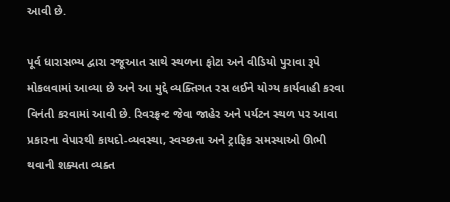આવી છે.

પૂર્વ ધારાસભ્ય દ્વારા રજૂઆત સાથે સ્થળના ફોટા અને વીડિયો પુરાવા રૂપે મોકલવામાં આવ્યા છે અને આ મુદ્દે વ્યક્તિગત રસ લઈને યોગ્ય કાર્યવાહી કરવા વિનંતી કરવામાં આવી છે. રિવરફ્રન્ટ જેવા જાહેર અને પર્યટન સ્થળ પર આવા પ્રકારના વેપારથી કાયદો-વ્યવસ્થા, સ્વચ્છતા અને ટ્રાફિક સમસ્યાઓ ઊભી થવાની શક્યતા વ્યક્ત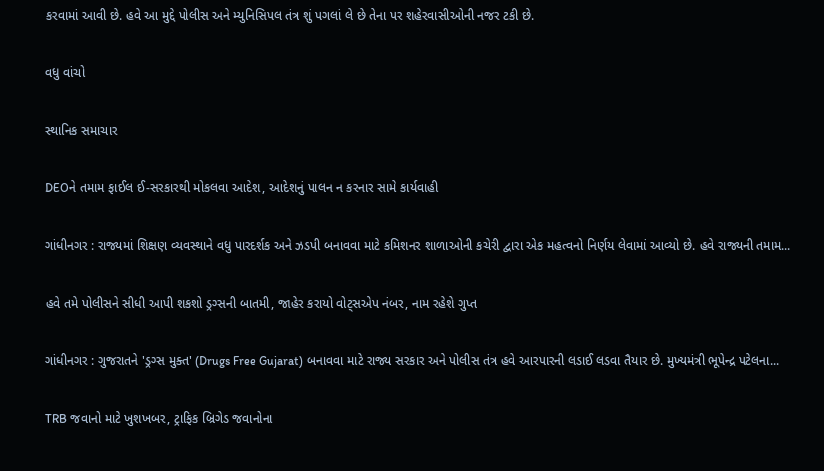કરવામાં આવી છે. હવે આ મુદ્દે પોલીસ અને મ્યુનિસિપલ તંત્ર શું પગલાં લે છે તેના પર શહેરવાસીઓની નજર ટકી છે.

વધુ વાંચો

સ્થાનિક સમાચાર

DEOને તમામ ફાઈલ ઈ-સરકારથી મોકલવા આદેશ, આદેશનું પાલન ન કરનાર સામે કાર્યવાહી

ગાંધીનગર : રાજ્યમાં શિક્ષણ વ્યવસ્થાને વધુ પારદર્શક અને ઝડપી બનાવવા માટે કમિશનર શાળાઓની કચેરી દ્વારા એક મહત્વનો નિર્ણય લેવામાં આવ્યો છે. હવે રાજ્યની તમામ...

હવે તમે પોલીસને સીધી આપી શકશો ડ્રગ્સની બાતમી, જાહેર કરાયો વોટ્સએપ નંબર, નામ રહેશે ગુપ્ત

ગાંધીનગર : ગુજરાતને 'ડ્રગ્સ મુક્ત' (Drugs Free Gujarat) બનાવવા માટે રાજ્ય સરકાર અને પોલીસ તંત્ર હવે આરપારની લડાઈ લડવા તૈયાર છે. મુખ્યમંત્રી ભૂપેન્દ્ર પટેલના...

TRB જવાનો માટે ખુશખબર, ટ્રાફિક બ્રિગેડ જવાનોના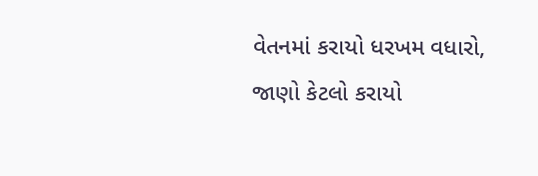વેતનમાં કરાયો ધરખમ વધારો, જાણો કેટલો કરાયો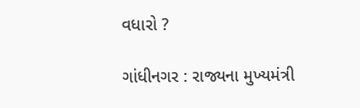વધારો ?

ગાંધીનગર : રાજ્યના મુખ્યમંત્રી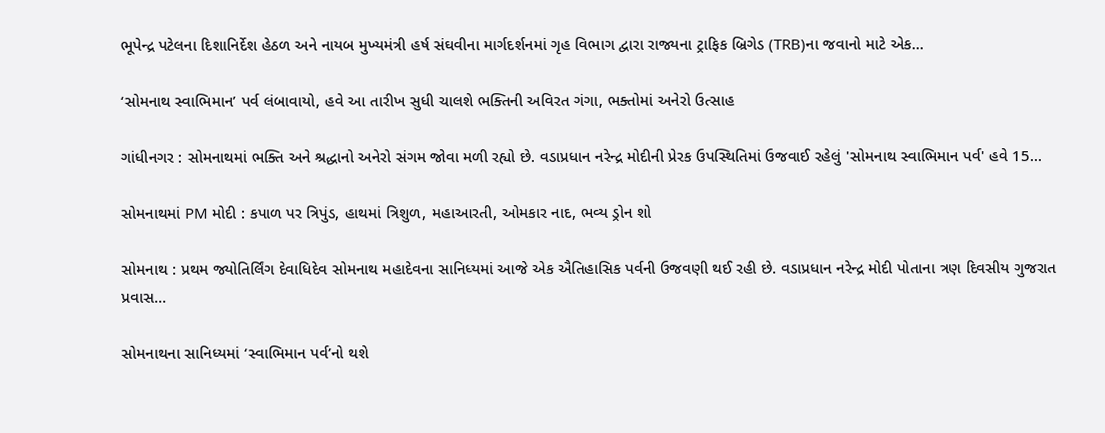ભૂપેન્દ્ર પટેલના દિશાનિર્દેશ હેઠળ અને નાયબ મુખ્યમંત્રી હર્ષ સંઘવીના માર્ગદર્શનમાં ગૃહ વિભાગ દ્વારા રાજ્યના ટ્રાફિક બ્રિગેડ (TRB)ના જવાનો માટે એક...

‘સોમનાથ સ્વાભિમાન’ પર્વ લંબાવાયો, હવે આ તારીખ સુધી ચાલશે ભક્તિની અવિરત ગંગા, ભક્તોમાં અનેરો ઉત્સાહ

ગાંધીનગર : સોમનાથમાં ભક્તિ અને શ્રદ્ધાનો અનેરો સંગમ જોવા મળી રહ્યો છે. વડાપ્રધાન નરેન્દ્ર મોદીની પ્રેરક ઉપસ્થિતિમાં ઉજવાઈ રહેલું 'સોમનાથ સ્વાભિમાન પર્વ' હવે 15...

સોમનાથમાં PM મોદી : કપાળ પર ત્રિપુંડ, હાથમાં ત્રિશુળ, મહાઆરતી, ઓમકાર નાદ, ભવ્ય ડ્રોન શો

સોમનાથ : પ્રથમ જ્યોતિર્લિંગ દેવાધિદેવ સોમનાથ મહાદેવના સાનિધ્યમાં આજે એક ઐતિહાસિક પર્વની ઉજવણી થઈ રહી છે. વડાપ્રધાન નરેન્દ્ર મોદી પોતાના ત્રણ દિવસીય ગુજરાત પ્રવાસ...

સોમનાથના સાનિધ્યમાં ‘સ્વાભિમાન પર્વ’નો થશે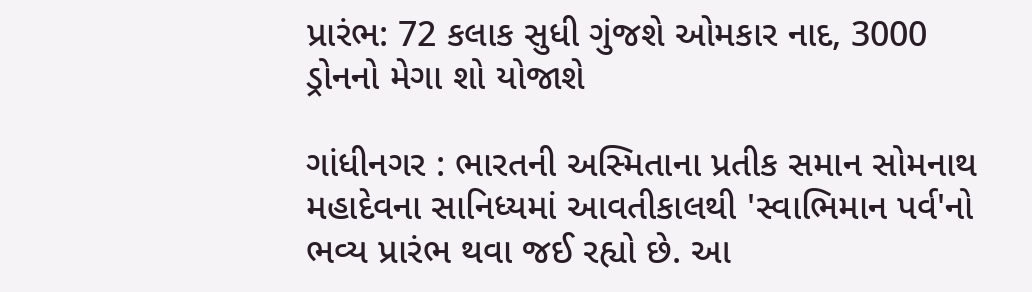પ્રારંભ: 72 કલાક સુધી ગુંજશે ઓમકાર નાદ, 3000 ડ્રોનનો મેગા શો યોજાશે

ગાંધીનગર : ભારતની અસ્મિતાના પ્રતીક સમાન સોમનાથ મહાદેવના સાનિધ્યમાં આવતીકાલથી 'સ્વાભિમાન પર્વ'નો ભવ્ય પ્રારંભ થવા જઈ રહ્યો છે. આ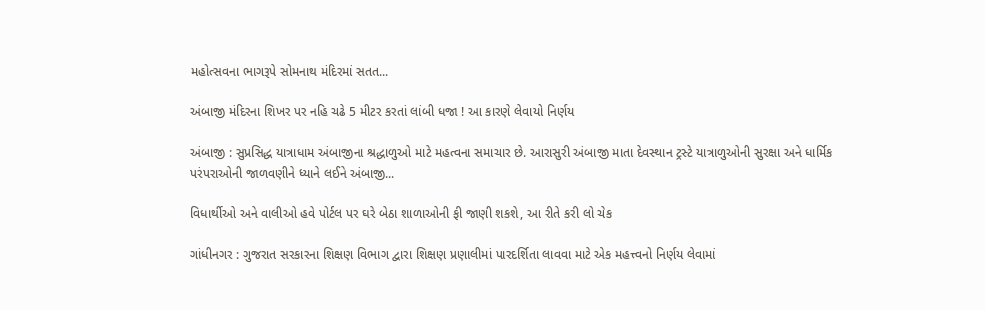મહોત્સવના ભાગરૂપે સોમનાથ મંદિરમાં સતત...

અંબાજી મંદિરના શિખર પર નહિ ચઢે 5 મીટર કરતાં લાંબી ધજા ! આ કારણે લેવાયો નિર્ણય

અંબાજી : સુપ્રસિદ્ધ યાત્રાધામ અંબાજીના શ્રદ્ધાળુઓ માટે મહત્વના સમાચાર છે. આરાસુરી અંબાજી માતા દેવસ્થાન ટ્રસ્ટે યાત્રાળુઓની સુરક્ષા અને ધાર્મિક પરંપરાઓની જાળવણીને ધ્યાને લઈને અંબાજી...

વિધાર્થીઓ અને વાલીઓ હવે પોર્ટલ પર ઘરે બેઠા શાળાઓની ફી જાણી શકશે, આ રીતે કરી લો ચેક

ગાંધીનગર : ગુજરાત સરકારના શિક્ષણ વિભાગ દ્વારા શિક્ષણ પ્રણાલીમાં પારદર્શિતા લાવવા માટે એક મહત્ત્વનો નિર્ણય લેવામાં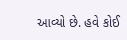આવ્યો છે. હવે કોઈ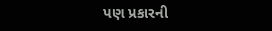પણ પ્રકારની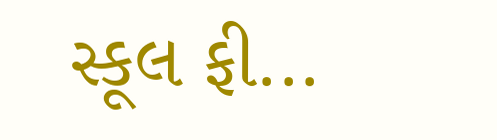સ્કૂલ ફી...